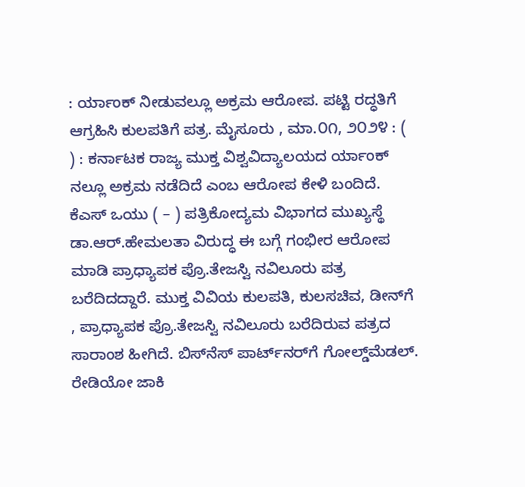: ರ್ಯಾಂಕ್‌ ನೀಡುವಲ್ಲೂ ಅಕ್ರಮ ಆರೋಪ. ಪಟ್ಟಿ ರದ್ಧತಿಗೆ ಆಗ್ರಹಿಸಿ ಕುಲಪತಿಗೆ ಪತ್ರ. ಮೈಸೂರು , ಮಾ.೦೧, ೨೦೨೪ : ( ) : ಕರ್ನಾಟಕ ರಾಜ್ಯ ಮುಕ್ತ ವಿಶ್ವವಿದ್ಯಾಲಯದ ರ್ಯಾಂಕ್‌ ನಲ್ಲೂ ಅಕ್ರಮ ನಡೆದಿದೆ ಎಂಬ ಆರೋಪ ಕೇಳಿ ಬಂದಿದೆ. ಕೆಎಸ್‌ ಒಯು ( – ) ಪತ್ರಿಕೋದ್ಯಮ ವಿಭಾಗದ ಮುಖ್ಯಸ್ಥೆ ಡಾ.ಆರ್.ಹೇಮಲತಾ ವಿರುದ್ಧ ಈ ಬಗ್ಗೆ ಗಂಭೀರ ಆರೋಪ ಮಾಡಿ ಪ್ರಾಧ್ಯಾಪಕ ಪ್ರೊ.ತೇಜಸ್ವಿ ನವಿಲೂರು ಪತ್ರ ಬರೆದಿದದ್ದಾರೆ. ಮುಕ್ತ ವಿವಿಯ ಕುಲಪತಿ, ಕುಲಸಚಿವ, ಡೀನ್‌ಗೆ , ಪ್ರಾಧ್ಯಾಪಕ ಪ್ರೊ.ತೇಜಸ್ವಿ ನವಿಲೂರು ಬರೆದಿರುವ ಪತ್ರದ ಸಾರಾಂಶ ಹೀಗಿದೆ. ಬಿಸ್‌ನೆಸ್ ಪಾರ್ಟ್‌ನರ್‌ಗೆ ಗೋಲ್ಡ್‌ಮೆಡಲ್. ರೇಡಿಯೋ ಜಾಕಿ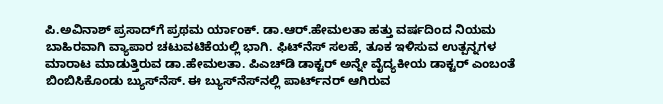ಪಿ.ಅವಿನಾಶ್ ಪ್ರಸಾದ್‌ಗೆ ಪ್ರಥಮ ರ್ಯಾಂಕ್. ಡಾ.ಆರ್.ಹೇಮಲತಾ ಹತ್ತು ವರ್ಷದಿಂದ ನಿಯಮ ಬಾಹಿರವಾಗಿ ವ್ಯಾಪಾರ ಚಟುವಟಿಕೆಯಲ್ಲಿ ಭಾಗಿ. ಫಿಟ್‌ನೆಸ್ ಸಲಹೆ, ತೂಕ ಇಳಿಸುವ ಉತ್ಪನ್ನಗಳ ಮಾರಾಟ ಮಾಡುತ್ತಿರುವ ಡಾ.ಹೇಮಲತಾ. ಪಿಎಚ್‌ಡಿ ಡಾಕ್ಟರ್ ಅನ್ನೇ ವೈದ್ಯಕೀಯ ಡಾಕ್ಟರ್ ಎಂಬಂತೆ ಬಿಂಬಿಸಿಕೊಂಡು ಬ್ಯುಸ್‌ನೆಸ್‌. ಈ ಬ್ಯುಸ್‌ನೆಸ್‌ನಲ್ಲಿ ಪಾರ್ಟ್‌ನರ್ ಆಗಿರುವ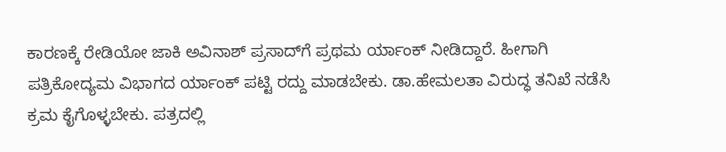ಕಾರಣಕ್ಕೆ ರೇಡಿಯೋ ಜಾಕಿ ಅವಿನಾಶ್‌ ಪ್ರಸಾದ್‌ಗೆ ಪ್ರಥಮ ‌ರ್ಯಾಂಕ್ ನೀಡಿದ್ದಾರೆ. ಹೀಗಾಗಿ ಪತ್ರಿಕೋದ್ಯಮ ವಿಭಾಗದ ರ್ಯಾಂಕ್‌ ಪಟ್ಟಿ ರದ್ದು ಮಾಡಬೇಕು. ಡಾ.ಹೇಮಲತಾ ವಿರುದ್ಧ ತನಿಖೆ ನಡೆಸಿ ಕ್ರಮ ಕೈಗೊಳ್ಳಬೇಕು. ಪತ್ರದಲ್ಲಿ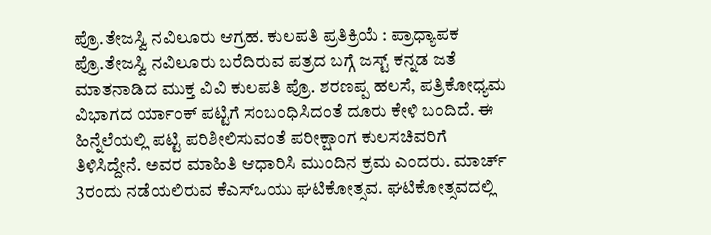ಪ್ರೊ.ತೇಜಸ್ವಿ‌ ನವಿಲೂರು ಆಗ್ರಹ. ಕುಲಪತಿ ಪ್ರತಿಕ್ರಿಯೆ : ಪ್ರಾಧ್ಯಾಪಕ ಪ್ರೊ.ತೇಜಸ್ವಿ ನವಿಲೂರು ಬರೆದಿರುವ ಪತ್ರದ ಬಗ್ಗೆ ಜಸ್ಟ್‌ ಕನ್ನಡ ಜತೆ ಮಾತನಾಡಿದ ಮುಕ್ತ ವಿವಿ ಕುಲಪತಿ ಪ್ರೊ. ಶರಣಪ್ಪ ಹಲಸೆ, ಪತ್ರಿಕೋಧ್ಯಮ ವಿಭಾಗದ ರ್ಯಾಂಕ್‌ ಪಟ್ಟಿಗೆ ಸಂಬಂಧಿಸಿದಂತೆ ದೂರು ಕೇಳಿ ಬಂದಿದೆ. ಈ ಹಿನ್ನೆಲೆಯಲ್ಲಿ ಪಟ್ಟಿ ಪರಿಶೀಲಿಸುವಂತೆ ಪರೀಕ್ಷಾಂಗ ಕುಲಸಚಿವರಿಗೆ ತಿಳಿಸಿದ್ದೇನೆ. ಅವರ ಮಾಹಿತಿ ಆಧಾರಿಸಿ ಮುಂದಿನ ಕ್ರಮ ಎಂದರು. ಮಾರ್ಚ್ 3ರಂದು ನಡೆಯಲಿರುವ ಕೆಎಸ್‌ಒಯು ಘಟಿಕೋತ್ಸವ. ಘಟಿಕೋತ್ಸವದಲ್ಲಿ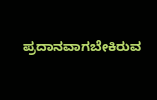ಪ್ರದಾನವಾಗಬೇಕಿರುವ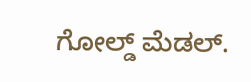ಗೋಲ್ಡ್ ಮೆಡಲ್.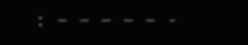: – – – – – -